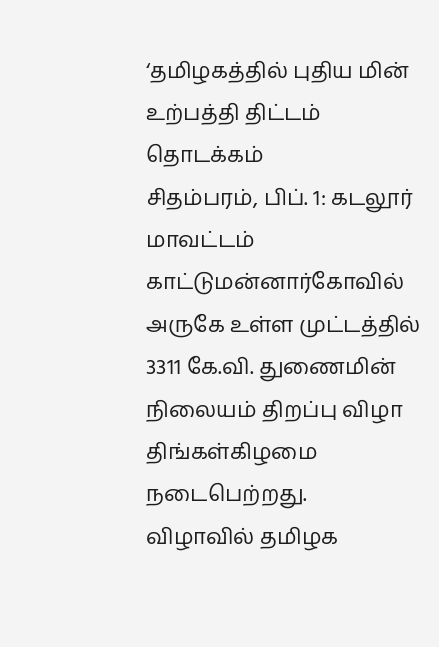‘தமிழகத்தில் புதிய மின் உற்பத்தி திட்டம் தொடக்கம்
சிதம்பரம், பிப். 1: கடலூர் மாவட்டம் காட்டுமன்னார்கோவில் அருகே உள்ள முட்டத்தில் 3311 கே.வி. துணைமின் நிலையம் திறப்பு விழா திங்கள்கிழமை நடைபெற்றது. விழாவில் தமிழக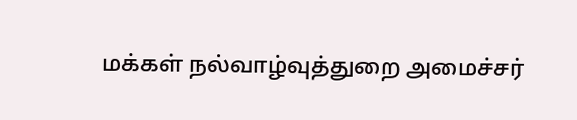மக்கள் நல்வாழ்வுத்துறை அமைச்சர்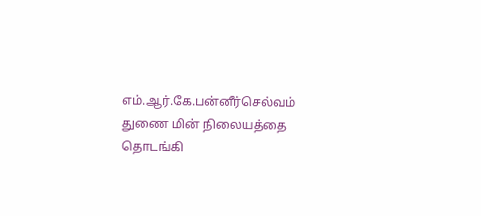எம்.ஆர்.கே.பன்னீர்செல்வம் துணை மின் நிலையத்தை தொடங்கி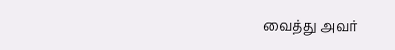வைத்து அவர்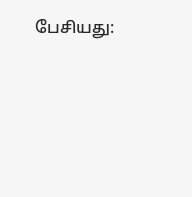பேசியது: